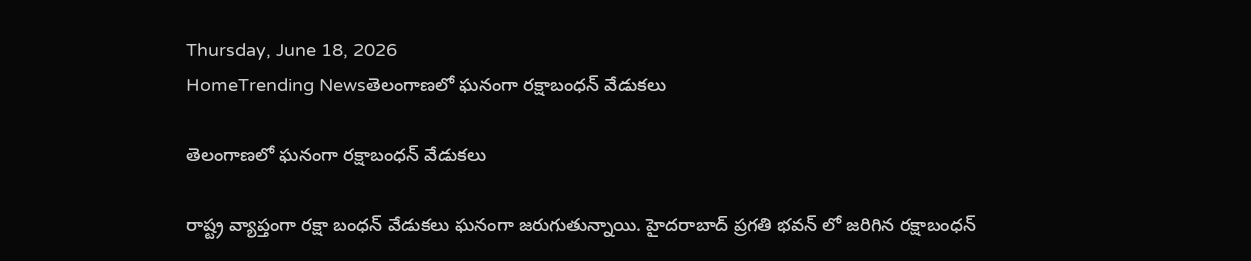Thursday, June 18, 2026
HomeTrending Newsతెలంగాణలో ఘనంగా రక్షాబంధన్ వేడుకలు

తెలంగాణలో ఘనంగా రక్షాబంధన్ వేడుకలు

రాష్ట్ర వ్యాప్తంగా రక్షా బంధన్ వేడుకలు ఘనంగా జరుగుతున్నాయి. హైదరాబాద్ ప్రగతి భవన్ లో జరిగిన రక్షాబంధన్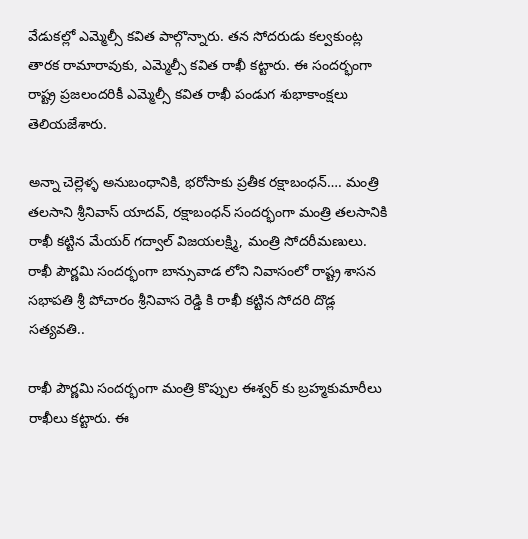వేడుకల్లో ఎమ్మెల్సీ కవిత పాల్గొన్నారు. తన సోదరుడు కల్వకుంట్ల తారక రామారావుకు, ఎమ్మెల్సీ కవిత రాఖీ కట్టారు. ఈ సందర్భంగా రాష్ట్ర ప్రజలందరికీ ఎమ్మెల్సీ కవిత రాఖీ పండుగ శుభాకాంక్షలు తెలియజేశారు.

అన్నా చెల్లెళ్ళ అనుబంధానికి, భరోసాకు ప్రతీక రక్షాబంధన్…. మంత్రి తలసాని శ్రీనివాస్ యాదవ్, రక్షాబంధన్ సందర్భంగా మంత్రి తలసానికి రాఖీ కట్టిన మేయర్ గద్వాల్ విజయలక్ష్మి, మంత్రి సోదరీమణులు. రాఖీ పౌర్ణమి సందర్భంగా బాన్సువాడ లోని నివాసంలో రాష్ట్ర శాసన సభాపతి శ్రీ పోచారం శ్రీనివాస రెడ్డి కి రాఖీ కట్టిన సోదరి దొడ్ల సత్యవతి..

రాఖీ పౌర్ణమి సందర్భంగా మంత్రి కొప్పుల ఈశ్వర్ కు బ్ర‌హ్మ‌కుమారీలు రాఖీలు క‌ట్టారు. ఈ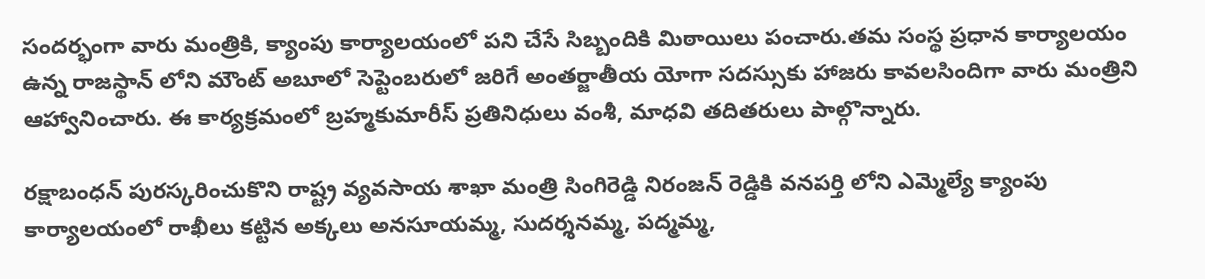సంద‌ర్భంగా వారు మంత్రికి, క్యాంపు కార్యాలయంలో పని చేసే సిబ్బందికి మిఠాయిలు పంచారు.తమ సంస్థ ప్రధాన కార్యాలయం ఉన్న రాజస్థాన్ లోని మౌంట్ అబూలో సెప్టెంబరులో జరిగే అంత‌ర్జాతీయ యోగా సదస్సుకు హాజరు కావలసిందిగా వారు మంత్రిని ఆహ్వానించారు. ఈ కార్య‌క్ర‌మంలో బ్ర‌హ్మ‌కుమారీస్ ప్ర‌తినిధులు వంశీ, మాధ‌వి త‌దిత‌రులు పాల్గొన్నారు.

రక్షాబంధన్ పురస్కరించుకొని రాష్ట్ర వ్యవసాయ శాఖా మంత్రి సింగిరెడ్డి నిరంజన్ రెడ్డికి వనపర్తి లోని ఎమ్మెల్యే క్యాంపు కార్యాలయంలో రాఖీలు కట్టిన అక్కలు అనసూయమ్మ, సుదర్శనమ్మ, పద్మమ్మ,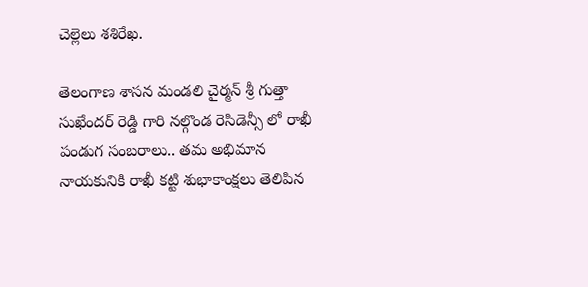చెల్లెలు శశిరేఖ.

తెలంగాణ శాసన మండలి చైర్మన్ శ్రీ గుత్తా సుఖేందర్ రెడ్డి గారి నల్గొండ రెసిడెన్సీ లో రాఖీ పండుగ సంబరాలు.. తమ అభిమాన నాయకునికి రాఖీ కట్టి శుభాకాంక్షలు తెలిపిన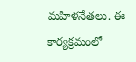మహిళనేతలు. ఈ కార్యక్రమంలో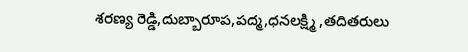శరణ్య రెడ్డి,దుబ్బారూప,పద్మ,ధనలక్ష్మి ,తదితరులు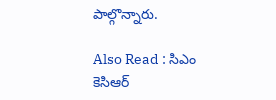పాల్గొన్నారు.

Also Read : సిఎం కెసిఆర్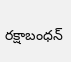రక్షాబంధన్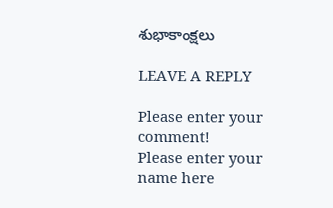శుభాకాంక్షలు

LEAVE A REPLY

Please enter your comment!
Please enter your name here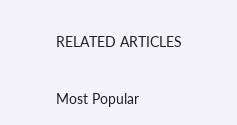RELATED ARTICLES

Most Popular